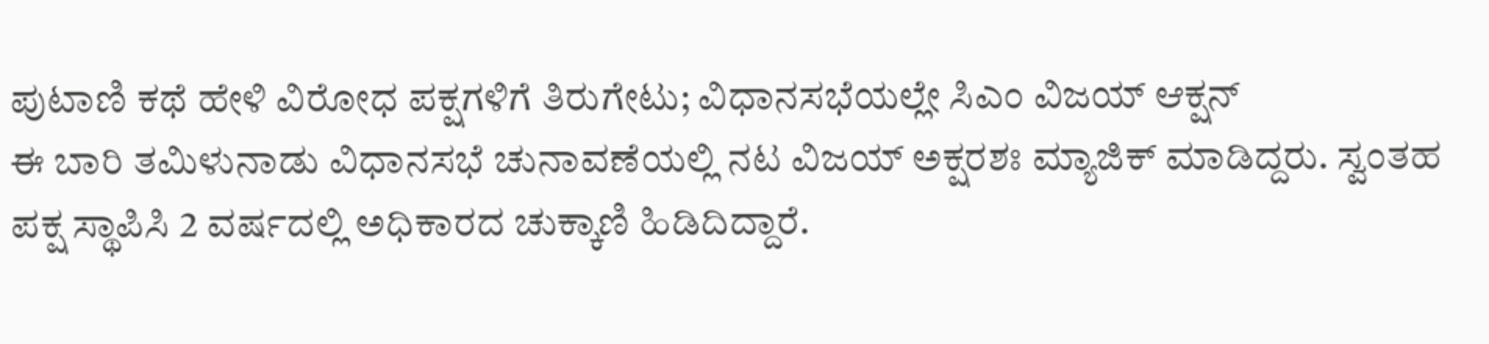ಪುಟಾಣಿ ಕಥೆ ಹೇಳಿ ವಿರೋಧ ಪಕ್ಷಗಳಿಗೆ ತಿರುಗೇಟು; ವಿಧಾನಸಭೆಯಲ್ಲೇ ಸಿಎಂ ವಿಜಯ್ ಆಕ್ಷನ್
ಈ ಬಾರಿ ತಮಿಳುನಾಡು ವಿಧಾನಸಭೆ ಚುನಾವಣೆಯಲ್ಲಿ ನಟ ವಿಜಯ್ ಅಕ್ಷರಶಃ ಮ್ಯಾಜಿಕ್ ಮಾಡಿದ್ದರು. ಸ್ವಂತಹ ಪಕ್ಷ ಸ್ಥಾಪಿಸಿ 2 ವರ್ಷದಲ್ಲಿ ಅಧಿಕಾರದ ಚುಕ್ಕಾಣಿ ಹಿಡಿದಿದ್ದಾರೆ.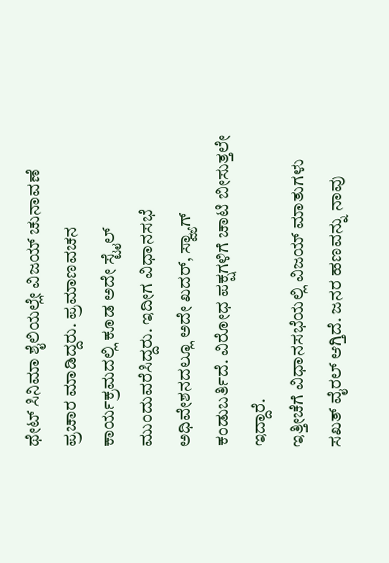ಥೇಟ್ ಸಿನಿಮಾ ಶೈಲಿಯಲ್ಲೇ ವಿಜಯ್ ಚುನಾವಣೆ ಪ್ರಚಾರ ಮಾಡಿದ್ದರು. ಪ್ರಮಾಣವಚನ ಕಾರ್ಯಕ್ರಮದಲ್ಲಿ ಕೂಡ ಅದೇ ಸ್ಟೈಲ್ ಮುಂದುವರೆಸಿದ್ದರು. ಇದೀಗ ವಿಧಾನಸಭೆ ಅಧಿವೇಶನದಲ್ಲೂ ಅದೇ ಖದರ್, ಸ್ವ್ಯಾಗ್ ಕಂಡುಬರ್ತಿದೆ. ವಿರೋಧ ಪಕ್ಷಗಳಿಗೆ ಚಾಟಿ ಬೀಸುತ್ತಲೇ ಇದ್ದಾರೆ.
ಇತ್ತೀಚೆಗೆ ವಿಧಾನಸಭೆಯಲ್ಲಿ ವಿಜಯ್ ಮಾತುಗಳು ಸಖತ್ ವೈರಲ್ ಆಗ್ತಿದೆ. ಜನರ ಹಣವನ್ನು ನಾವು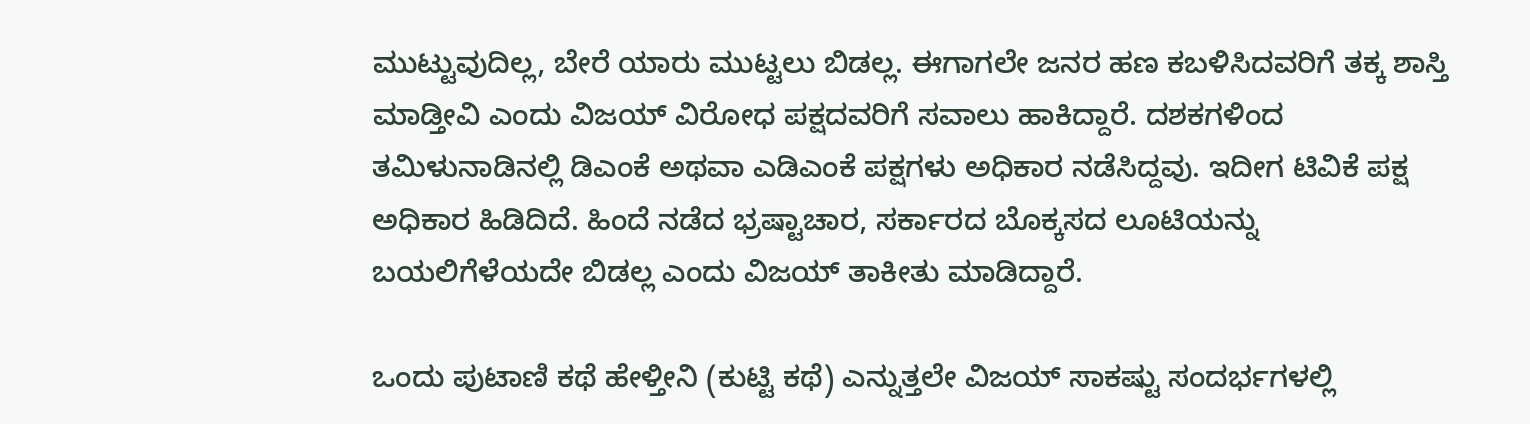ಮುಟ್ಟುವುದಿಲ್ಲ, ಬೇರೆ ಯಾರು ಮುಟ್ಟಲು ಬಿಡಲ್ಲ. ಈಗಾಗಲೇ ಜನರ ಹಣ ಕಬಳಿಸಿದವರಿಗೆ ತಕ್ಕ ಶಾಸ್ತಿ ಮಾಡ್ತೀವಿ ಎಂದು ವಿಜಯ್ ವಿರೋಧ ಪಕ್ಷದವರಿಗೆ ಸವಾಲು ಹಾಕಿದ್ದಾರೆ. ದಶಕಗಳಿಂದ ತಮಿಳುನಾಡಿನಲ್ಲಿ ಡಿಎಂಕೆ ಅಥವಾ ಎಡಿಎಂಕೆ ಪಕ್ಷಗಳು ಅಧಿಕಾರ ನಡೆಸಿದ್ದವು. ಇದೀಗ ಟಿವಿಕೆ ಪಕ್ಷ ಅಧಿಕಾರ ಹಿಡಿದಿದೆ. ಹಿಂದೆ ನಡೆದ ಭ್ರಷ್ಟಾಚಾರ, ಸರ್ಕಾರದ ಬೊಕ್ಕಸದ ಲೂಟಿಯನ್ನು ಬಯಲಿಗೆಳೆಯದೇ ಬಿಡಲ್ಲ ಎಂದು ವಿಜಯ್ ತಾಕೀತು ಮಾಡಿದ್ದಾರೆ.

ಒಂದು ಪುಟಾಣಿ ಕಥೆ ಹೇಳ್ತೀನಿ (ಕುಟ್ಟಿ ಕಥೆ) ಎನ್ನುತ್ತಲೇ ವಿಜಯ್ ಸಾಕಷ್ಟು ಸಂದರ್ಭಗಳಲ್ಲಿ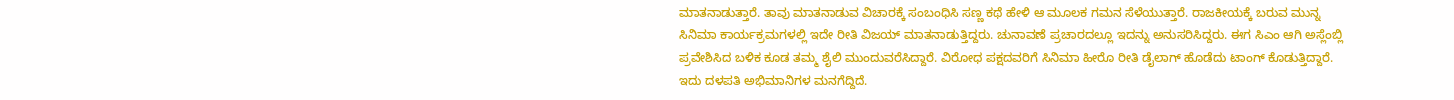ಮಾತನಾಡುತ್ತಾರೆ. ತಾವು ಮಾತನಾಡುವ ವಿಚಾರಕ್ಕೆ ಸಂಬಂಧಿಸಿ ಸಣ್ಣ ಕಥೆ ಹೇಳಿ ಆ ಮೂಲಕ ಗಮನ ಸೆಳೆಯುತ್ತಾರೆ. ರಾಜಕೀಯಕ್ಕೆ ಬರುವ ಮುನ್ನ ಸಿನಿಮಾ ಕಾರ್ಯಕ್ರಮಗಳಲ್ಲಿ ಇದೇ ರೀತಿ ವಿಜಯ್ ಮಾತನಾಡುತ್ತಿದ್ದರು. ಚುನಾವಣೆ ಪ್ರಚಾರದಲ್ಲೂ ಇದನ್ನು ಅನುಸರಿಸಿದ್ದರು. ಈಗ ಸಿಎಂ ಆಗಿ ಅಸ್ಲೆಂಬ್ಲಿ ಪ್ರವೇಶಿಸಿದ ಬಳಿಕ ಕೂಡ ತಮ್ಮ ಶೈಲಿ ಮುಂದುವರೆಸಿದ್ದಾರೆ. ವಿರೋಧ ಪಕ್ಷದವರಿಗೆ ಸಿನಿಮಾ ಹೀರೊ ರೀತಿ ಡೈಲಾಗ್ ಹೊಡೆದು ಟಾಂಗ್ ಕೊಡುತ್ತಿದ್ದಾರೆ. ಇದು ದಳಪತಿ ಅಭಿಮಾನಿಗಳ ಮನಗೆದ್ದಿದೆ.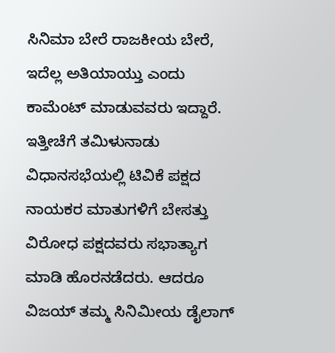ಸಿನಿಮಾ ಬೇರೆ ರಾಜಕೀಯ ಬೇರೆ, ಇದೆಲ್ಲ ಅತಿಯಾಯ್ತು ಎಂದು ಕಾಮೆಂಟ್ ಮಾಡುವವರು ಇದ್ದಾರೆ.
ಇತ್ತೀಚೆಗೆ ತಮಿಳುನಾಡು ವಿಧಾನಸಭೆಯಲ್ಲಿ ಟಿವಿಕೆ ಪಕ್ಷದ ನಾಯಕರ ಮಾತುಗಳಿಗೆ ಬೇಸತ್ತು ವಿರೋಧ ಪಕ್ಷದವರು ಸಭಾತ್ಯಾಗ ಮಾಡಿ ಹೊರನಡೆದರು. ಆದರೂ ವಿಜಯ್ ತಮ್ಮ ಸಿನಿಮೀಯ ಡೈಲಾಗ್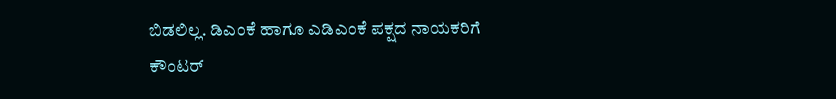ಬಿಡಲಿಲ್ಲ. ಡಿಎಂಕೆ ಹಾಗೂ ಎಡಿಎಂಕೆ ಪಕ್ಷದ ನಾಯಕರಿಗೆ ಕೌಂಟರ್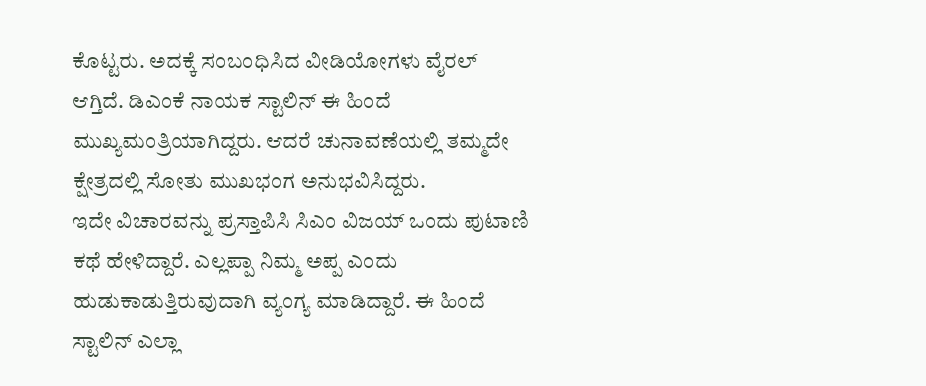ಕೊಟ್ಟರು. ಅದಕ್ಕೆ ಸಂಬಂಧಿಸಿದ ವೀಡಿಯೋಗಳು ವೈರಲ್ ಆಗ್ತಿದೆ. ಡಿಎಂಕೆ ನಾಯಕ ಸ್ಟಾಲಿನ್ ಈ ಹಿಂದೆ ಮುಖ್ಯಮಂತ್ರಿಯಾಗಿದ್ದರು. ಆದರೆ ಚುನಾವಣೆಯಲ್ಲಿ ತಮ್ಮದೇ ಕ್ಷೇತ್ರದಲ್ಲಿ ಸೋತು ಮುಖಭಂಗ ಅನುಭವಿಸಿದ್ದರು.
ಇದೇ ವಿಚಾರವನ್ನು ಪ್ರಸ್ತಾಪಿಸಿ ಸಿಎಂ ವಿಜಯ್ ಒಂದು ಪುಟಾಣಿ ಕಥೆ ಹೇಳಿದ್ದಾರೆ. ಎಲ್ಲಪ್ಪಾ ನಿಮ್ಮ ಅಪ್ಪ ಎಂದು ಹುಡುಕಾಡುತ್ತಿರುವುದಾಗಿ ವ್ಯಂಗ್ಯ ಮಾಡಿದ್ದಾರೆ. ಈ ಹಿಂದೆ ಸ್ಟಾಲಿನ್ ಎಲ್ಲಾ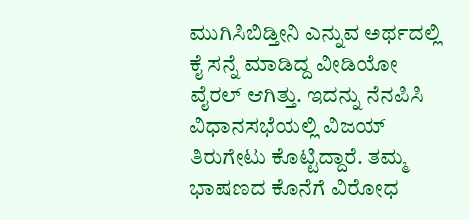ಮುಗಿಸಿಬಿಡ್ತೀನಿ ಎನ್ನುವ ಅರ್ಥದಲ್ಲಿ ಕೈ ಸನ್ನೆ ಮಾಡಿದ್ದ ವೀಡಿಯೋ ವೈರಲ್ ಆಗಿತ್ತು. ಇದನ್ನು ನೆನಪಿಸಿ ವಿಧಾನಸಭೆಯಲ್ಲಿ ವಿಜಯ್ ತಿರುಗೇಟು ಕೊಟ್ಟಿದ್ದಾರೆ. ತಮ್ಮ ಭಾಷಣದ ಕೊನೆಗೆ ವಿರೋಧ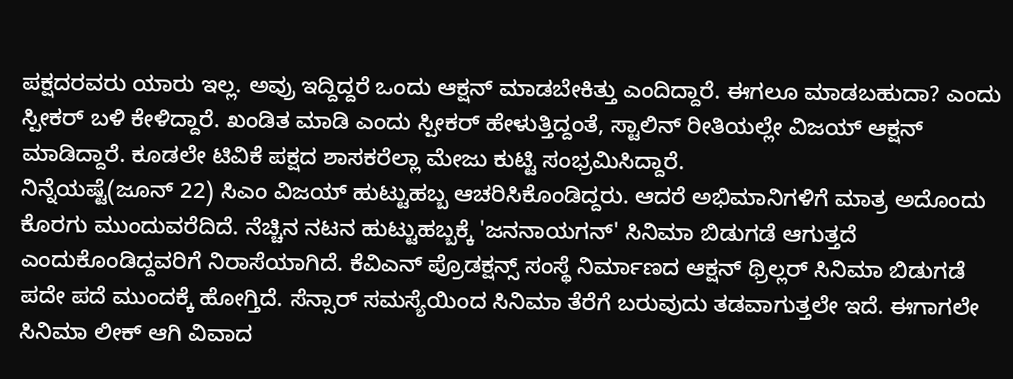ಪಕ್ಷದರವರು ಯಾರು ಇಲ್ಲ. ಅವ್ರು ಇದ್ದಿದ್ದರೆ ಒಂದು ಆಕ್ಷನ್ ಮಾಡಬೇಕಿತ್ತು ಎಂದಿದ್ದಾರೆ. ಈಗಲೂ ಮಾಡಬಹುದಾ? ಎಂದು ಸ್ಪೀಕರ್ ಬಳಿ ಕೇಳಿದ್ದಾರೆ. ಖಂಡಿತ ಮಾಡಿ ಎಂದು ಸ್ಪೀಕರ್ ಹೇಳುತ್ತಿದ್ದಂತೆ, ಸ್ಟಾಲಿನ್ ರೀತಿಯಲ್ಲೇ ವಿಜಯ್ ಆಕ್ಷನ್ ಮಾಡಿದ್ದಾರೆ. ಕೂಡಲೇ ಟಿವಿಕೆ ಪಕ್ಷದ ಶಾಸಕರೆಲ್ಲಾ ಮೇಜು ಕುಟ್ಟಿ ಸಂಭ್ರಮಿಸಿದ್ದಾರೆ.
ನಿನ್ನೆಯಷ್ಟೆ(ಜೂನ್ 22) ಸಿಎಂ ವಿಜಯ್ ಹುಟ್ಟುಹಬ್ಬ ಆಚರಿಸಿಕೊಂಡಿದ್ದರು. ಆದರೆ ಅಭಿಮಾನಿಗಳಿಗೆ ಮಾತ್ರ ಅದೊಂದು ಕೊರಗು ಮುಂದುವರೆದಿದೆ. ನೆಚ್ಚಿನ ನಟನ ಹುಟ್ಟುಹಬ್ಬಕ್ಕೆ 'ಜನನಾಯಗನ್' ಸಿನಿಮಾ ಬಿಡುಗಡೆ ಆಗುತ್ತದೆ ಎಂದುಕೊಂಡಿದ್ದವರಿಗೆ ನಿರಾಸೆಯಾಗಿದೆ. ಕೆವಿಎನ್ ಪ್ರೊಡಕ್ಷನ್ಸ್ ಸಂಸ್ಥೆ ನಿರ್ಮಾಣದ ಆಕ್ಷನ್ ಥ್ರಿಲ್ಲರ್ ಸಿನಿಮಾ ಬಿಡುಗಡೆ ಪದೇ ಪದೆ ಮುಂದಕ್ಕೆ ಹೋಗ್ತಿದೆ. ಸೆನ್ಸಾರ್ ಸಮಸ್ಯೆಯಿಂದ ಸಿನಿಮಾ ತೆರೆಗೆ ಬರುವುದು ತಡವಾಗುತ್ತಲೇ ಇದೆ. ಈಗಾಗಲೇ ಸಿನಿಮಾ ಲೀಕ್ ಆಗಿ ವಿವಾದ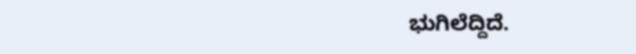ಭುಗಿಲೆದ್ದಿದೆ.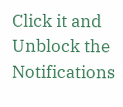Click it and Unblock the Notifications